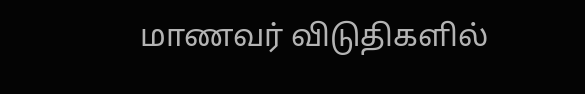மாணவர் விடுதிகளில்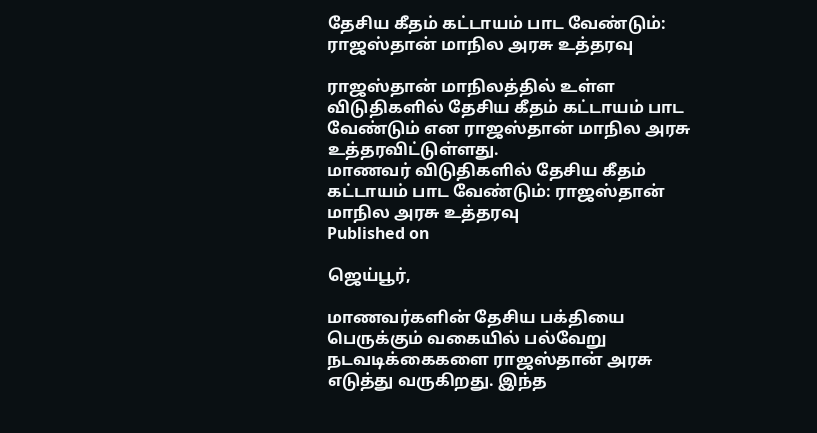தேசிய கீதம் கட்டாயம் பாட வேண்டும்: ராஜஸ்தான் மாநில அரசு உத்தரவு

ராஜஸ்தான் மாநிலத்தில் உள்ள விடுதிகளில் தேசிய கீதம் கட்டாயம் பாட வேண்டும் என ராஜஸ்தான் மாநில அரசு உத்தரவிட்டுள்ளது.
மாணவர் விடுதிகளில் தேசிய கீதம் கட்டாயம் பாட வேண்டும்: ராஜஸ்தான் மாநில அரசு உத்தரவு
Published on

ஜெய்பூர்,

மாணவர்களின் தேசிய பக்தியை பெருக்கும் வகையில் பல்வேறு நடவடிக்கைகளை ராஜஸ்தான் அரசு எடுத்து வருகிறது. இந்த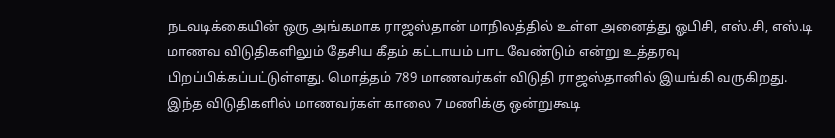நடவடிக்கையின் ஒரு அங்கமாக ராஜஸ்தான் மாநிலத்தில் உள்ள அனைத்து ஓபிசி, எஸ்.சி, எஸ்.டி மாணவ விடுதிகளிலும் தேசிய கீதம் கட்டாயம் பாட வேண்டும் என்று உத்தரவு பிறப்பிக்கப்பட்டுள்ளது. மொத்தம் 789 மாணவர்கள் விடுதி ராஜஸ்தானில் இயங்கி வருகிறது. இந்த விடுதிகளில் மாணவர்கள் காலை 7 மணிக்கு ஒன்றுகூடி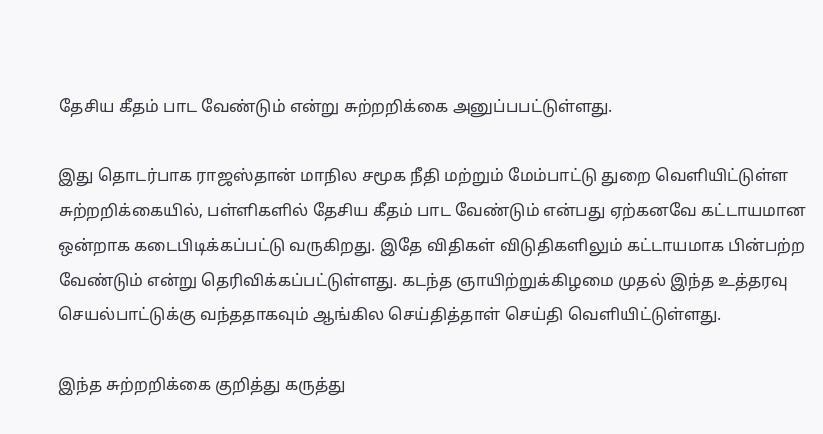தேசிய கீதம் பாட வேண்டும் என்று சுற்றறிக்கை அனுப்பபட்டுள்ளது.

இது தொடர்பாக ராஜஸ்தான் மாநில சமூக நீதி மற்றும் மேம்பாட்டு துறை வெளியிட்டுள்ள சுற்றறிக்கையில், பள்ளிகளில் தேசிய கீதம் பாட வேண்டும் என்பது ஏற்கனவே கட்டாயமான ஒன்றாக கடைபிடிக்கப்பட்டு வருகிறது. இதே விதிகள் விடுதிகளிலும் கட்டாயமாக பின்பற்ற வேண்டும் என்று தெரிவிக்கப்பட்டுள்ளது. கடந்த ஞாயிற்றுக்கிழமை முதல் இந்த உத்தரவு செயல்பாட்டுக்கு வந்ததாகவும் ஆங்கில செய்தித்தாள் செய்தி வெளியிட்டுள்ளது.

இந்த சுற்றறிக்கை குறித்து கருத்து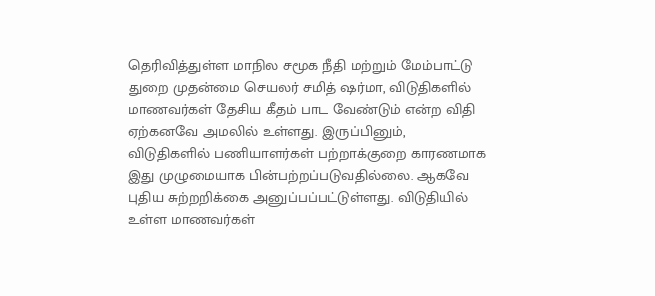தெரிவித்துள்ள மாநில சமூக நீதி மற்றும் மேம்பாட்டு துறை முதன்மை செயலர் சமித் ஷர்மா, விடுதிகளில் மாணவர்கள் தேசிய கீதம் பாட வேண்டும் என்ற விதி ஏற்கனவே அமலில் உள்ளது. இருப்பினும், விடுதிகளில் பணியாளர்கள் பற்றாக்குறை காரணமாக இது முழுமையாக பின்பற்றப்படுவதில்லை. ஆகவே புதிய சுற்றறிக்கை அனுப்பப்பட்டுள்ளது. விடுதியில் உள்ள மாணவர்கள்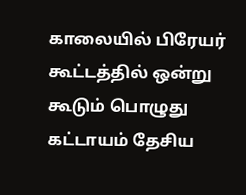காலையில் பிரேயர் கூட்டத்தில் ஒன்று கூடும் பொழுது கட்டாயம் தேசிய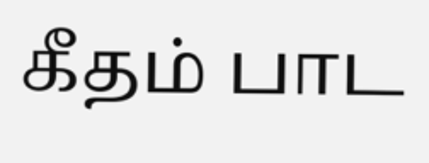கீதம் பாட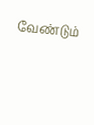வேண்டும்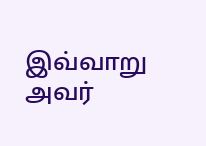இவ்வாறு அவர்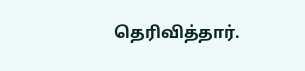தெரிவித்தார்.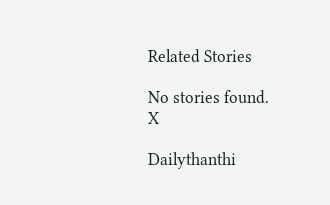Related Stories

No stories found.
X

Dailythanthi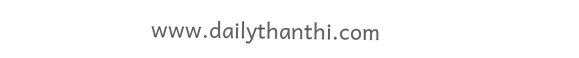www.dailythanthi.com